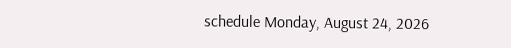schedule Monday, August 24, 2026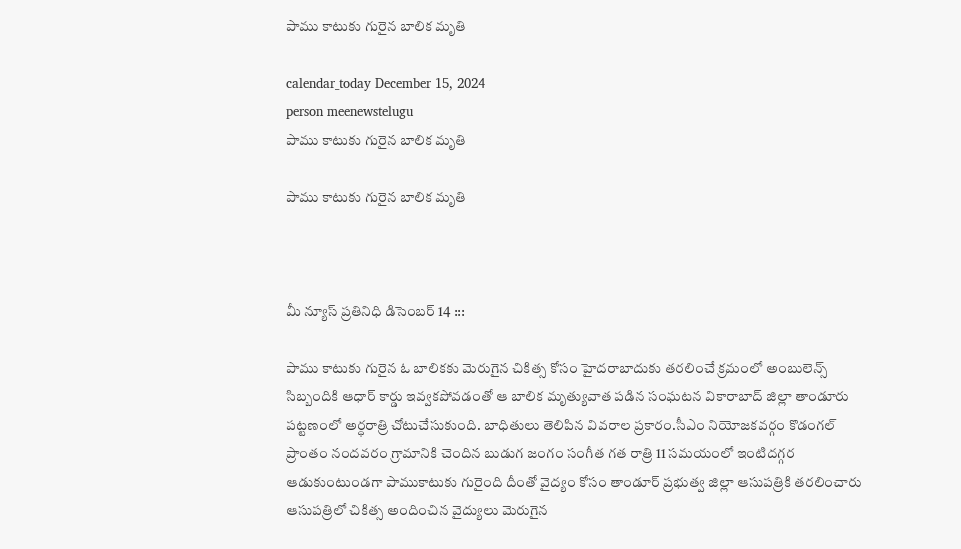పాము కాటుకు గురైన బాలిక మృతి

calendar_today December 15, 2024
person meenewstelugu
పాము కాటుకు గురైన బాలిక మృతి

పాము కాటుకు గురైన బాలిక మృతి



మీ న్యూస్ ప్రతినిధి డిసెంబర్ 14 :::

పాము కాటుకు గురైన ఓ బాలికకు మెరుగైన చికిత్స కోసం హైదరాబాదుకు తరలించే క్రమంలో అంబులెన్స్ సిబ్బందికి ఆధార్ కార్డు ఇవ్వకపోవడంతో ఆ బాలిక మృత్యువాత పడిన సంఘటన వికారాబాద్ జిల్లా తాండూరు పట్టణంలో అర్ధరాత్రి చోటుచేసుకుంది. బాధితులు తెలిపిన వివరాల ప్రకారం.సీఎం నియోజకవర్గం కొడంగల్ ప్రాంతం నందవరం గ్రామానికి చెందిన బుడుగ జంగం సంగీత గత రాత్రి 11 సమయంలో ఇంటిదగ్గర ఆడుకుంటుండగా పాముకాటుకు గురైంది దీంతో వైద్యం కోసం తాండూర్ ప్రభుత్వ జిల్లా ఆసుపత్రికి తరలించారు ఆసుపత్రిలో చికిత్స అందించిన వైద్యులు మెరుగైన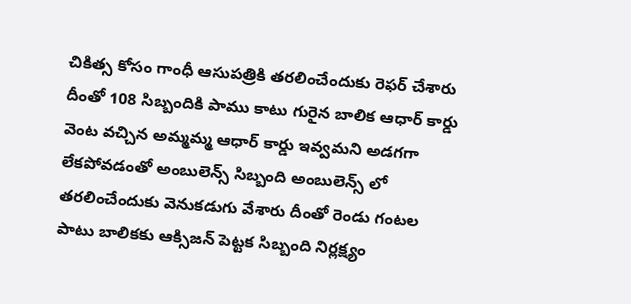చికిత్స కోసం గాంధీ ఆసుపత్రికి తరలించేందుకు రెఫర్ చేశారు దీంతో 108 సిబ్బందికి పాము కాటు గురైన బాలిక ఆధార్ కార్డు వెంట వచ్చిన అమ్మమ్మ ఆధార్ కార్డు ఇవ్వమని అడగగా లేకపోవడంతో అంబులెన్స్ సిబ్బంది అంబులెన్స్ లో తరలించేందుకు వెనుకడుగు వేశారు దీంతో రెండు గంటల పాటు బాలికకు ఆక్సిజన్ పెట్టక సిబ్బంది నిర్లక్ష్యం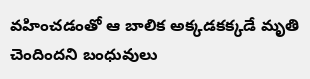వహించడంతో ఆ బాలిక అక్కడకక్కడే మృతి చెందిందని బంధువులు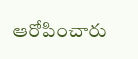ఆరోపించారు